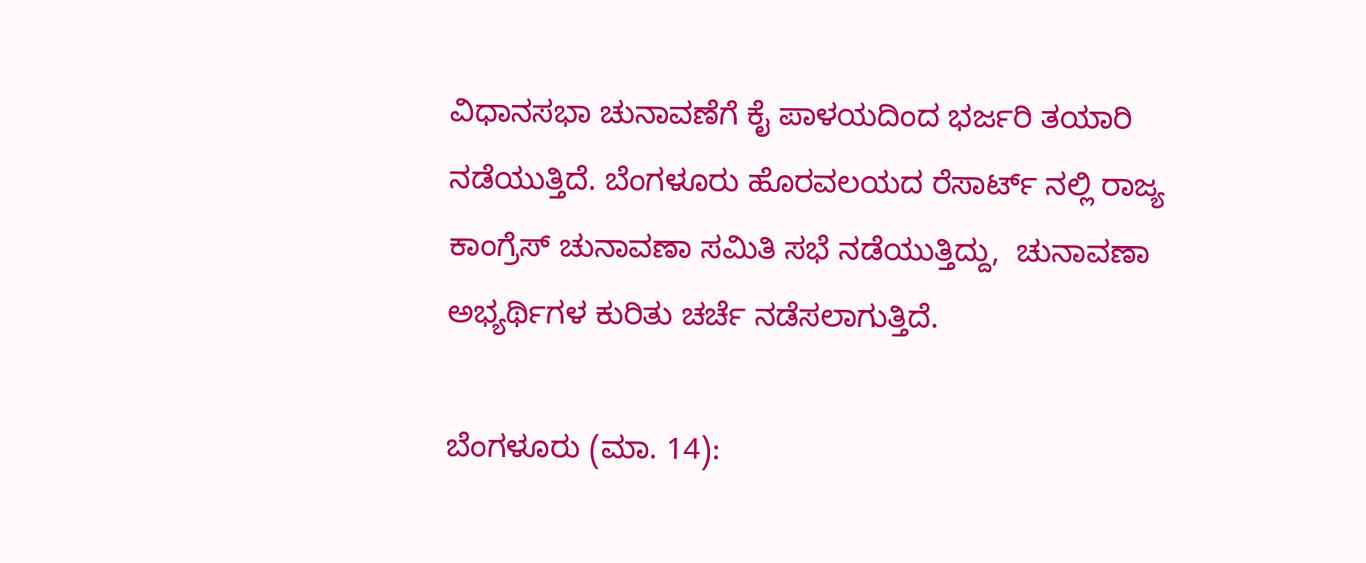ವಿಧಾನಸಭಾ ಚುನಾವಣೆಗೆ ಕೈ ಪಾಳಯದಿಂದ ಭರ್ಜರಿ ತಯಾರಿ ನಡೆಯುತ್ತಿದೆ. ಬೆಂಗಳೂರು ಹೊರವಲಯದ ರೆಸಾರ್ಟ್ ನಲ್ಲಿ ರಾಜ್ಯ ಕಾಂಗ್ರೆಸ್ ಚುನಾವಣಾ ಸಮಿತಿ ಸಭೆ ನಡೆಯುತ್ತಿದ್ದು,  ಚುನಾವಣಾ ಅಭ್ಯರ್ಥಿಗಳ ಕುರಿತು ಚರ್ಚೆ ನಡೆಸಲಾಗುತ್ತಿದೆ.

ಬೆಂಗಳೂರು (ಮಾ. 14):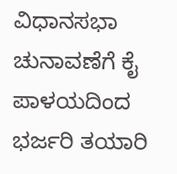ವಿಧಾನಸಭಾ ಚುನಾವಣೆಗೆ ಕೈ ಪಾಳಯದಿಂದ ಭರ್ಜರಿ ತಯಾರಿ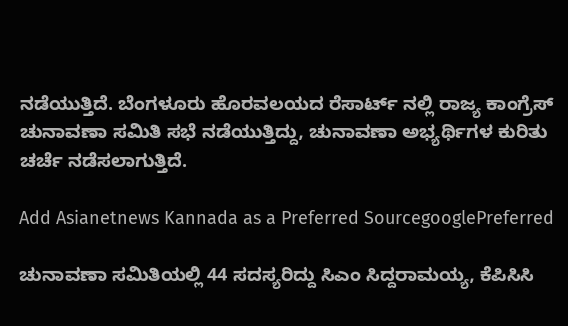ನಡೆಯುತ್ತಿದೆ. ಬೆಂಗಳೂರು ಹೊರವಲಯದ ರೆಸಾರ್ಟ್ ನಲ್ಲಿ ರಾಜ್ಯ ಕಾಂಗ್ರೆಸ್ ಚುನಾವಣಾ ಸಮಿತಿ ಸಭೆ ನಡೆಯುತ್ತಿದ್ದು, ಚುನಾವಣಾ ಅಭ್ಯರ್ಥಿಗಳ ಕುರಿತು ಚರ್ಚೆ ನಡೆಸಲಾಗುತ್ತಿದೆ.

Add Asianetnews Kannada as a Preferred SourcegooglePreferred

ಚುನಾವಣಾ ಸಮಿತಿಯಲ್ಲಿ 44 ಸದಸ್ಯರಿದ್ದು ಸಿಎಂ ಸಿದ್ದರಾಮಯ್ಯ, ಕೆಪಿಸಿಸಿ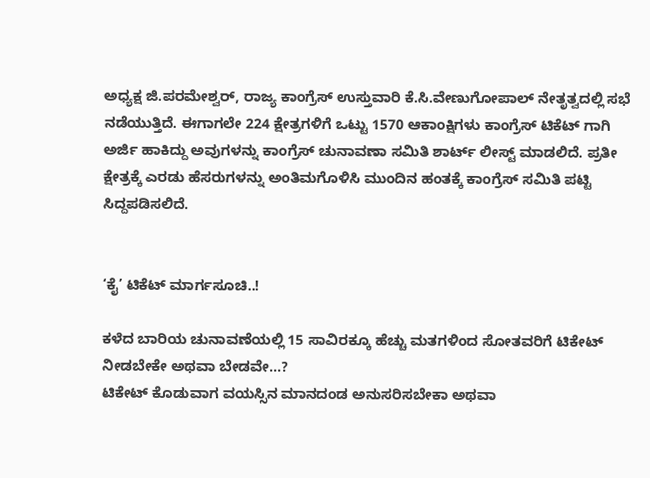ಅಧ್ಯಕ್ಷ ಜಿ.ಪರಮೇಶ್ವರ್, ರಾಜ್ಯ ಕಾಂಗ್ರೆಸ್ ಉಸ್ತುವಾರಿ ಕೆ‌.ಸಿ.ವೇಣುಗೋಪಾಲ್ ನೇತೃತ್ವದಲ್ಲಿ ಸಭೆ ನಡೆಯುತ್ತಿದೆ. ಈಗಾಗಲೇ 224 ಕ್ಷೇತ್ರಗಳಿಗೆ ಒಟ್ಟು 1570 ಆಕಾಂಕ್ಷಿಗಳು ಕಾಂಗ್ರೆಸ್ ಟಿಕೆಟ್ ಗಾಗಿ ಅರ್ಜಿ ಹಾಕಿದ್ದು ಅವುಗಳನ್ನು ಕಾಂಗ್ರೆಸ್ ಚುನಾವಣಾ ಸಮಿತಿ ಶಾರ್ಟ್ ಲೀಸ್ಟ್ ಮಾಡಲಿದೆ. ಪ್ರತೀ ಕ್ಷೇತ್ರಕ್ಕೆ ಎರಡು ಹೆಸರುಗಳನ್ನು ಅಂತಿಮಗೊಳಿಸಿ ಮುಂದಿನ ಹಂತಕ್ಕೆ ಕಾಂಗ್ರೆಸ್ ಸಮಿತಿ ಪಟ್ಟಿ ಸಿದ್ದಪಡಿಸಲಿದೆ.


‘ಕೈ’ ಟಿಕೆಟ್ ಮಾರ್ಗಸೂಚಿ..!

ಕಳೆದ ಬಾರಿಯ ಚುನಾವಣೆಯಲ್ಲಿ 15 ಸಾವಿರಕ್ಕೂ ಹೆಚ್ಚು ಮತಗಳಿಂದ ಸೋತವರಿಗೆ ಟಿಕೇಟ್ ನೀಡಬೇಕೇ ಅಥವಾ ಬೇಡವೇ...?
ಟಿಕೇಟ್ ಕೊಡುವಾಗ ವಯಸ್ಸಿನ ಮಾನದಂಡ ಅನುಸರಿಸಬೇಕಾ ಅಥವಾ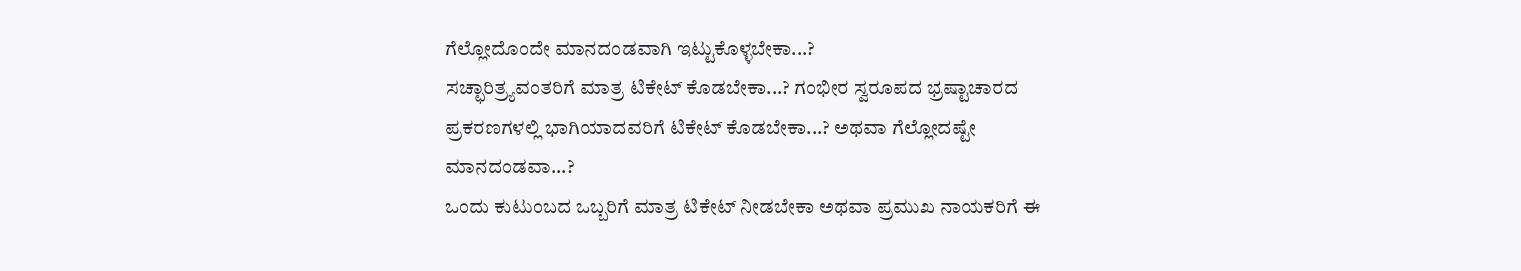ಗೆಲ್ಲೋದೊಂದೇ ಮಾನದಂಡವಾಗಿ ಇಟ್ಟುಕೊಳ್ಳಬೇಕಾ...?
ಸಚ್ಛಾರಿತ್ರ್ಯವಂತರಿಗೆ ಮಾತ್ರ ಟಿಕೇಟ್ ಕೊಡಬೇಕಾ...? ಗಂಭೀರ ಸ್ವರೂಪದ ಭ್ರಷ್ಟಾಚಾರದ ಪ್ರಕರಣಗಳಲ್ಲಿ ಭಾಗಿಯಾದವರಿಗೆ ಟಿಕೇಟ್ ಕೊಡಬೇಕಾ...? ಅಥವಾ ಗೆಲ್ಲೋದಷ್ಟೇ ಮಾನದಂಡವಾ...?
ಒಂದು ಕುಟುಂಬದ ಒಬ್ಬರಿಗೆ ಮಾತ್ರ ಟಿಕೇಟ್ ನೀಡಬೇಕಾ ಅಥವಾ ಪ್ರಮುಖ ನಾಯಕರಿಗೆ ಈ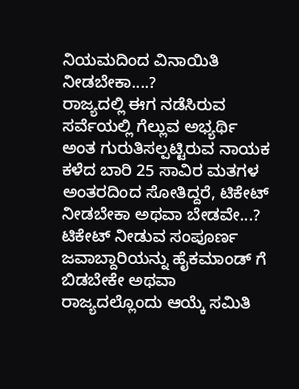ನಿಯಮದಿಂದ ವಿನಾಯಿತಿ ನೀಡಬೇಕಾ....?
ರಾಜ್ಯದಲ್ಲಿ ಈಗ ನಡೆಸಿರುವ ಸರ್ವೆಯಲ್ಲಿ ಗೆಲ್ಲುವ ಅಭ್ಯರ್ಥಿ ಅಂತ ಗುರುತಿಸಲ್ಪಟ್ಟಿರುವ ನಾಯಕ ಕಳೆದ ಬಾರಿ 25 ಸಾವಿರ ಮತಗಳ ಅಂತರದಿಂದ ಸೋತಿದ್ದರೆ, ಟಿಕೇಟ್ ನೀಡಬೇಕಾ ಅಥವಾ ಬೇಡವೇ...?
ಟಿಕೇಟ್ ನೀಡುವ ಸಂಪೂರ್ಣ ಜವಾಬ್ದಾರಿಯನ್ನು ಹೈಕಮಾಂಡ್ ಗೆ ಬಿಡಬೇಕೇ ಅಥವಾ ರಾಜ್ಯದಲ್ಲೊಂದು ಆಯ್ಕೆ ಸಮಿತಿ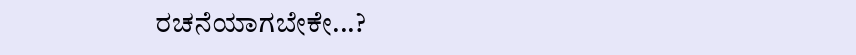ರಚನೆಯಾಗಬೇಕೇ...?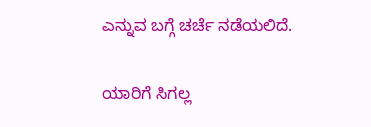ಎನ್ನುವ ಬಗ್ಗೆ ಚರ್ಚೆ ನಡೆಯಲಿದೆ.

ಯಾರಿಗೆ ಸಿಗಲ್ಲ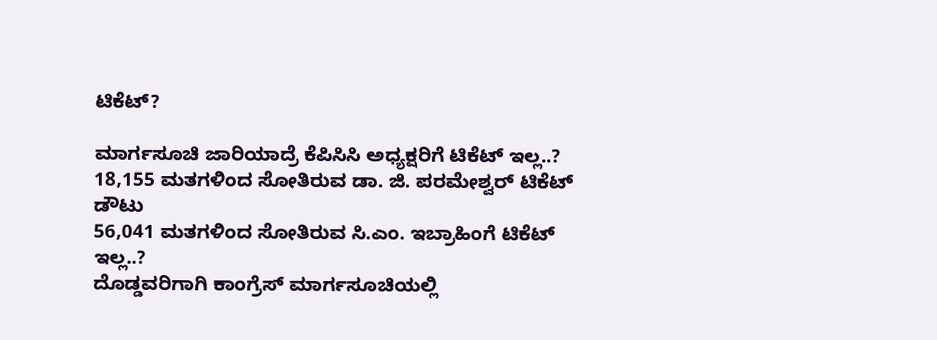ಟಿಕೆಟ್?

ಮಾರ್ಗಸೂಚಿ ಜಾರಿಯಾದ್ರೆ ಕೆಪಿಸಿಸಿ ಅಧ್ಯಕ್ಷರಿಗೆ ಟಿಕೆಟ್ ಇಲ್ಲ..?
18,155 ಮತಗಳಿಂದ ಸೋತಿರುವ ಡಾ. ಜಿ. ಪರಮೇಶ್ವರ್ ಟಿಕೆಟ್ ಡೌಟು
56,041 ಮತಗಳಿಂದ ಸೋತಿರುವ ಸಿ.ಎಂ. ಇಬ್ರಾಹಿಂಗೆ ಟಿಕೆಟ್ ಇಲ್ಲ..?
ದೊಡ್ಡವರಿಗಾಗಿ ಕಾಂಗ್ರೆಸ್ ಮಾರ್ಗಸೂಚಿಯಲ್ಲಿ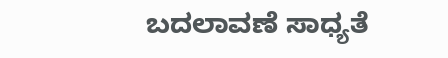ಬದಲಾವಣೆ ಸಾಧ್ಯತೆ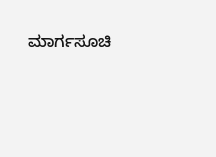ಮಾರ್ಗಸೂಚಿ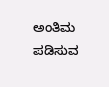ಅಂತಿಮ ಪಡಿಸುವ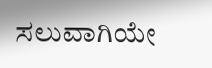ಸಲುವಾಗಿಯೇ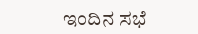ಇಂದಿನ ಸಭೆ